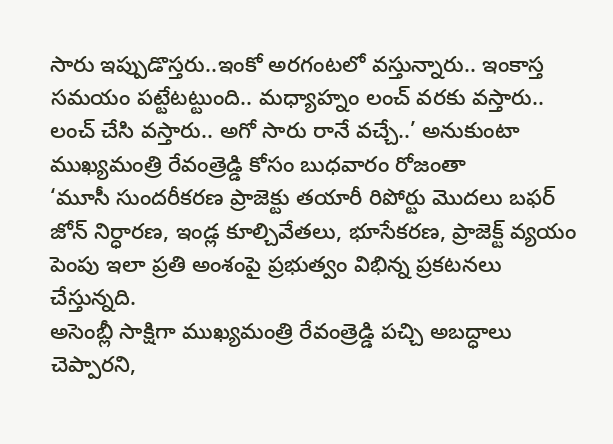సారు ఇప్పుడొస్తరు..ఇంకో అరగంటలో వస్తున్నారు.. ఇంకాస్త సమయం పట్టేటట్టుంది.. మధ్యాహ్నం లంచ్ వరకు వస్తారు.. లంచ్ చేసి వస్తారు.. అగో సారు రానే వచ్చే..’ అనుకుంటా ముఖ్యమంత్రి రేవంత్రెడ్డి కోసం బుధవారం రోజంతా
‘మూసీ సుందరీకరణ ప్రాజెక్టు తయారీ రిపోర్టు మొదలు బఫర్ జోన్ నిర్ధారణ, ఇండ్ల కూల్చివేతలు, భూసేకరణ, ప్రాజెక్ట్ వ్యయం పెంపు ఇలా ప్రతి అంశంపై ప్రభుత్వం విభిన్న ప్రకటనలు చేస్తున్నది.
అసెంబ్లీ సాక్షిగా ముఖ్యమంత్రి రేవంత్రెడ్డి పచ్చి అబద్ధాలు చెప్పారని,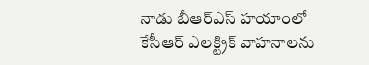నాడు బీఆర్ఎస్ హయాంలో కేసీఆర్ ఎలక్ట్రిక్ వాహనాలను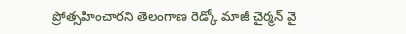ప్రోత్సహించారని తెలంగాణ రెడ్కో మాజీ చైర్మన్ వై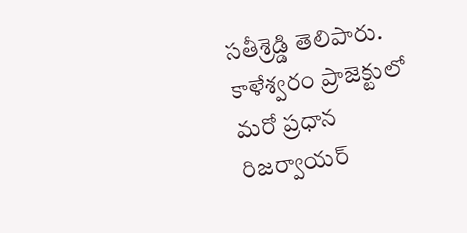సతీశ్రెడ్డి తెలిపారు.
కాళేశ్వరం ప్రాజెక్టులో మరో ప్రధాన రిజర్వాయర్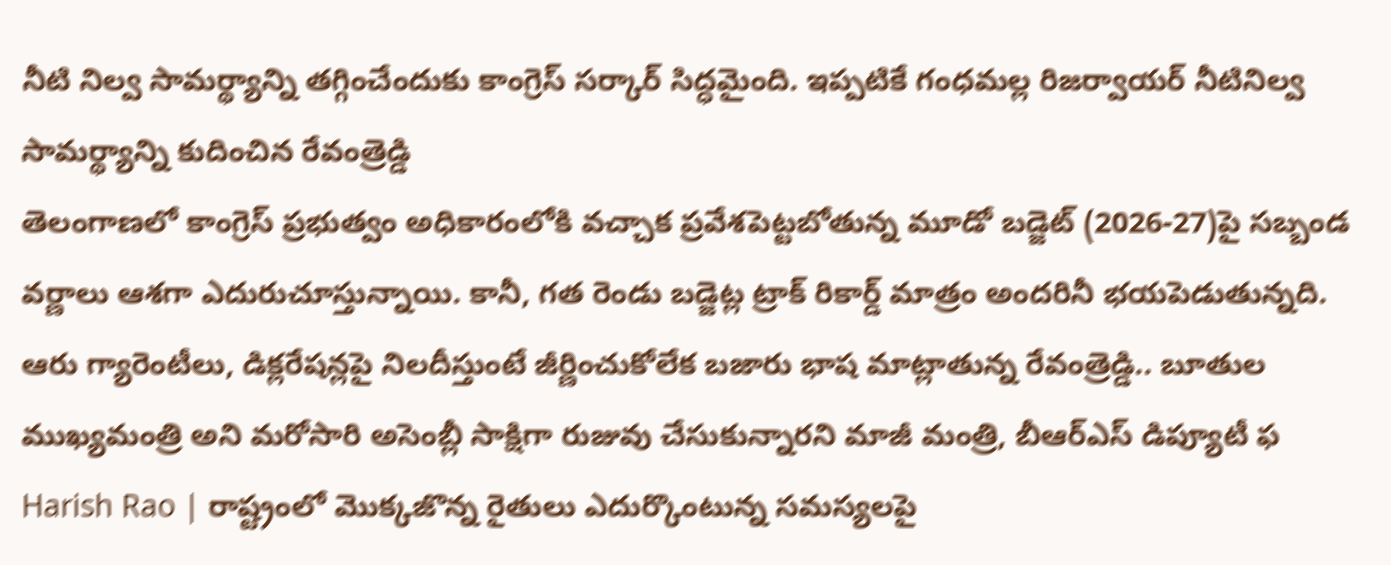నీటి నిల్వ సామర్థ్యాన్ని తగ్గించేందుకు కాంగ్రెస్ సర్కార్ సిద్ధమైంది. ఇప్పటికే గంధమల్ల రిజర్వాయర్ నీటినిల్వ సామర్థ్యాన్ని కుదించిన రేవంత్రెడ్డి
తెలంగాణలో కాంగ్రెస్ ప్రభుత్వం అధికారంలోకి వచ్చాక ప్రవేశపెట్టబోతున్న మూడో బడ్జెట్ (2026-27)పై సబ్బండ వర్ణాలు ఆశగా ఎదురుచూస్తున్నాయి. కానీ, గత రెండు బడ్జెట్ల ట్రాక్ రికార్డ్ మాత్రం అందరినీ భయపెడుతున్నది.
ఆరు గ్యారెంటీలు, డిక్లరేషన్లపై నిలదీస్తుంటే జీర్ణించుకోలేక బజారు భాష మాట్లాతున్న రేవంత్రెడ్డి.. బూతుల ముఖ్యమంత్రి అని మరోసారి అసెంబ్లీ సాక్షిగా రుజువు చేసుకున్నారని మాజీ మంత్రి, బీఆర్ఎస్ డిప్యూటీ ఫ
Harish Rao | రాష్ట్రంలో మొక్కజొన్న రైతులు ఎదుర్కొంటున్న సమస్యలపై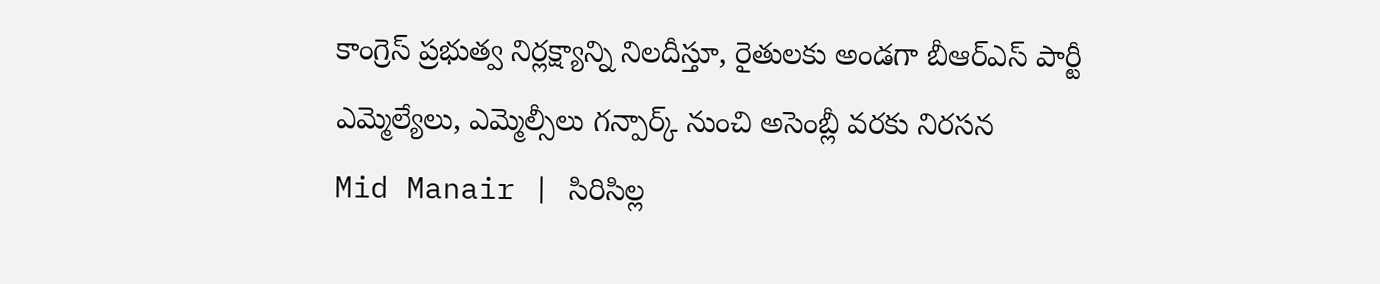కాంగ్రెస్ ప్రభుత్వ నిర్లక్ష్యాన్ని నిలదీస్తూ, రైతులకు అండగా బీఆర్ఎస్ పార్టీ ఎమ్మెల్యేలు, ఎమ్మెల్సీలు గన్పార్క్ నుంచి అసెంబ్లీ వరకు నిరసన
Mid Manair | సిరిసిల్ల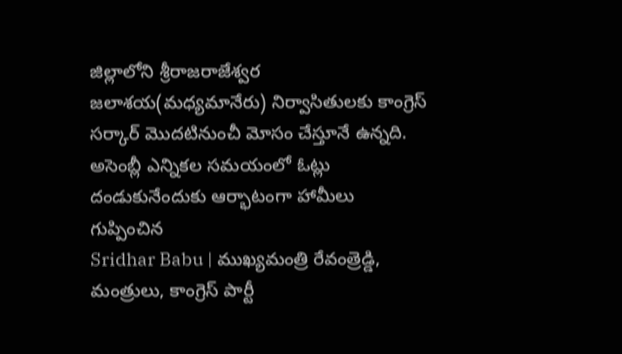జిల్లాలోని శ్రీరాజరాజేశ్వర జలాశయ(మధ్యమానేరు) నిర్వాసితులకు కాంగ్రెస్ సర్కార్ మొదటినుంచీ మోసం చేస్తూనే ఉన్నది. అసెంబ్లీ ఎన్నికల సమయంలో ఓట్లు దండుకునేందుకు ఆర్భాటంగా హామీలు గుప్పించిన
Sridhar Babu | ముఖ్యమంత్రి రేవంత్రెడ్డి, మంత్రులు, కాంగ్రెస్ పార్టీ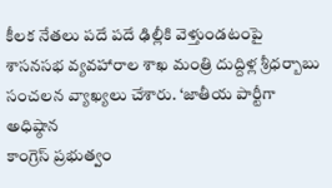కీలక నేతలు పదే పదే ఢిల్లీకి వెళ్తుండటంపై శాసనసభ వ్యవహారాల శాఖ మంత్రి దుద్దిళ్ల శ్రీధర్బాబు సంచలన వ్యాఖ్యలు చేశారు. ‘జాతీయ పార్టీగా అధిష్ఠాన
కాంగ్రెస్ ప్రభుత్వం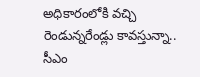అధికారంలోకి వచ్చి రెండున్నరేండ్లు కావస్తున్నా.. సీఎం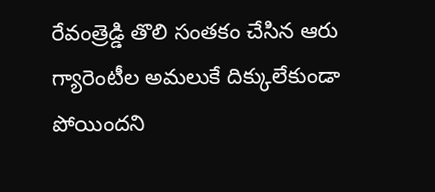రేవంత్రెడ్డి తొలి సంతకం చేసిన ఆరు గ్యారెంటీల అమలుకే దిక్కులేకుండా పోయిందని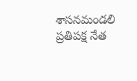శాసనమండలి ప్రతిపక్ష నేత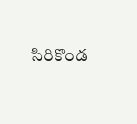సిరికొండ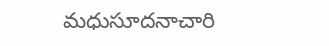మధుసూదనాచారి